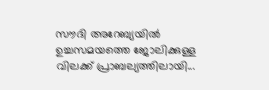സൗദി അറേബ്യയിൽ ഉച്ചസമയത്തെ ജോലിക്കുള്ള വിലക്ക് പ്രാബല്യത്തിലായി...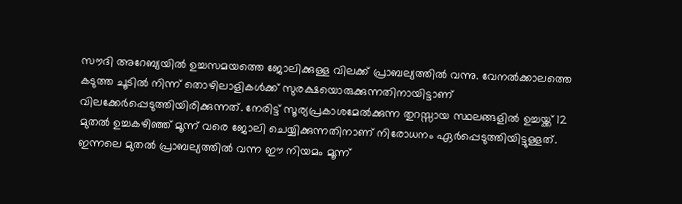സൗദി അറേബ്യയിൽ ഉച്ചസമയത്തെ ജോലിക്കുള്ള വിലക്ക് പ്രാബല്യത്തിൽ വന്നു. വേനൽക്കാലത്തെ കടുത്ത ചൂടിൽ നിന്ന് തൊഴിലാളികൾക്ക് സുരക്ഷയൊരുക്കുന്നതിനായിട്ടാണ് വിലക്കേർപ്പെടുത്തിയിരിക്കുന്നത്. നേരിട്ട് സൂര്യപ്രകാശമേൽക്കുന്ന തുറസ്സായ സ്ഥലങ്ങളിൽ ഉച്ചയ്ക്ക് 12 മുതൽ ഉച്ചകഴിഞ്ഞ് മൂന്ന് വരെ ജോലി ചെയ്യിക്കുന്നതിനാണ് നിരോധനം ഏർപ്പെടുത്തിയിട്ടുള്ളത്.
ഇന്നലെ മുതൽ പ്രാബല്യത്തിൽ വന്ന ഈ നിയമം മൂന്ന്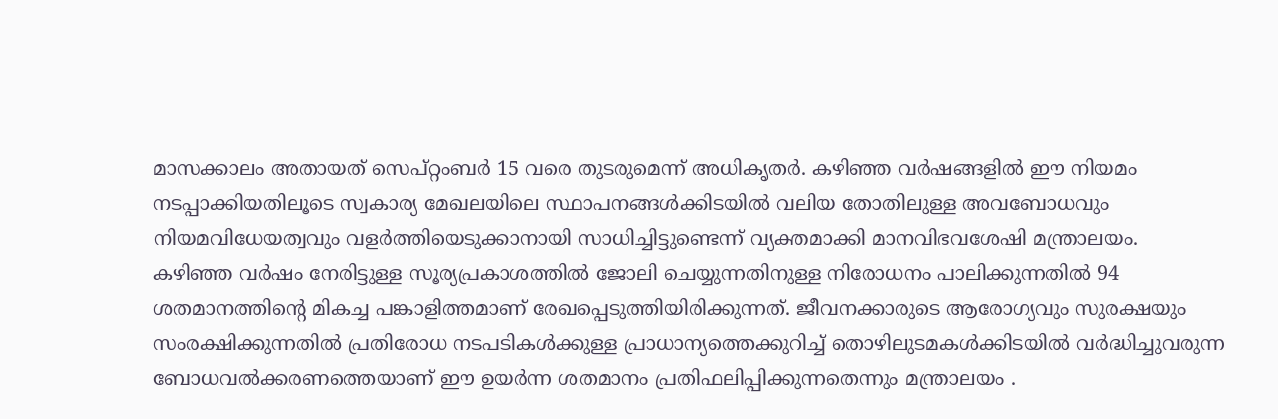മാസക്കാലം അതായത് സെപ്റ്റംബർ 15 വരെ തുടരുമെന്ന് അധികൃതർ. കഴിഞ്ഞ വർഷങ്ങളിൽ ഈ നിയമം നടപ്പാക്കിയതിലൂടെ സ്വകാര്യ മേഖലയിലെ സ്ഥാപനങ്ങൾക്കിടയിൽ വലിയ തോതിലുള്ള അവബോധവും നിയമവിധേയത്വവും വളർത്തിയെടുക്കാനായി സാധിച്ചിട്ടുണ്ടെന്ന് വ്യക്തമാക്കി മാനവിഭവശേഷി മന്ത്രാലയം.
കഴിഞ്ഞ വർഷം നേരിട്ടുള്ള സൂര്യപ്രകാശത്തിൽ ജോലി ചെയ്യുന്നതിനുള്ള നിരോധനം പാലിക്കുന്നതിൽ 94 ശതമാനത്തിന്റെ മികച്ച പങ്കാളിത്തമാണ് രേഖപ്പെടുത്തിയിരിക്കുന്നത്. ജീവനക്കാരുടെ ആരോഗ്യവും സുരക്ഷയും സംരക്ഷിക്കുന്നതിൽ പ്രതിരോധ നടപടികൾക്കുള്ള പ്രാധാന്യത്തെക്കുറിച്ച് തൊഴിലുടമകൾക്കിടയിൽ വർദ്ധിച്ചുവരുന്ന ബോധവൽക്കരണത്തെയാണ് ഈ ഉയർന്ന ശതമാനം പ്രതിഫലിപ്പിക്കുന്നതെന്നും മന്ത്രാലയം .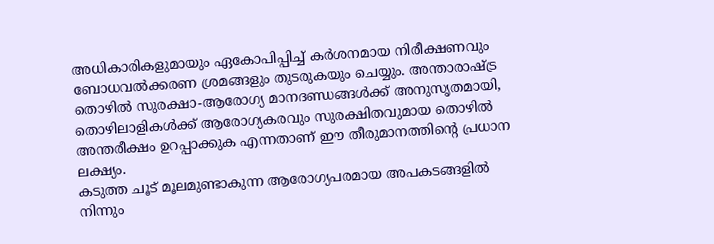അധികാരികളുമായും ഏകോപിപ്പിച്ച് കർശനമായ നിരീക്ഷണവും ബോധവൽക്കരണ ശ്രമങ്ങളും തുടരുകയും ചെയ്യും. അന്താരാഷ്ട്ര തൊഴിൽ സുരക്ഷാ-ആരോഗ്യ മാനദണ്ഡങ്ങൾക്ക് അനുസൃതമായി, തൊഴിലാളികൾക്ക് ആരോഗ്യകരവും സുരക്ഷിതവുമായ തൊഴിൽ അന്തരീക്ഷം ഉറപ്പാക്കുക എന്നതാണ് ഈ തീരുമാനത്തിന്റെ പ്രധാന ലക്ഷ്യം.
കടുത്ത ചൂട് മൂലമുണ്ടാകുന്ന ആരോഗ്യപരമായ അപകടങ്ങളിൽ നിന്നും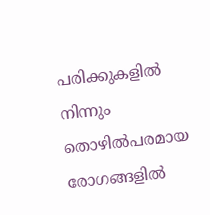പരിക്കുകളിൽ നിന്നും തൊഴിൽപരമായ രോഗങ്ങളിൽ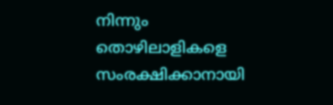നിന്നും തൊഴിലാളികളെ സംരക്ഷിക്കാനായി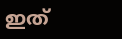ഇത്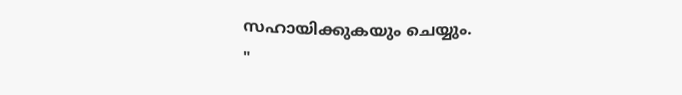സഹായിക്കുകയും ചെയ്യും.
"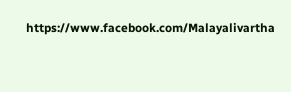https://www.facebook.com/Malayalivartha